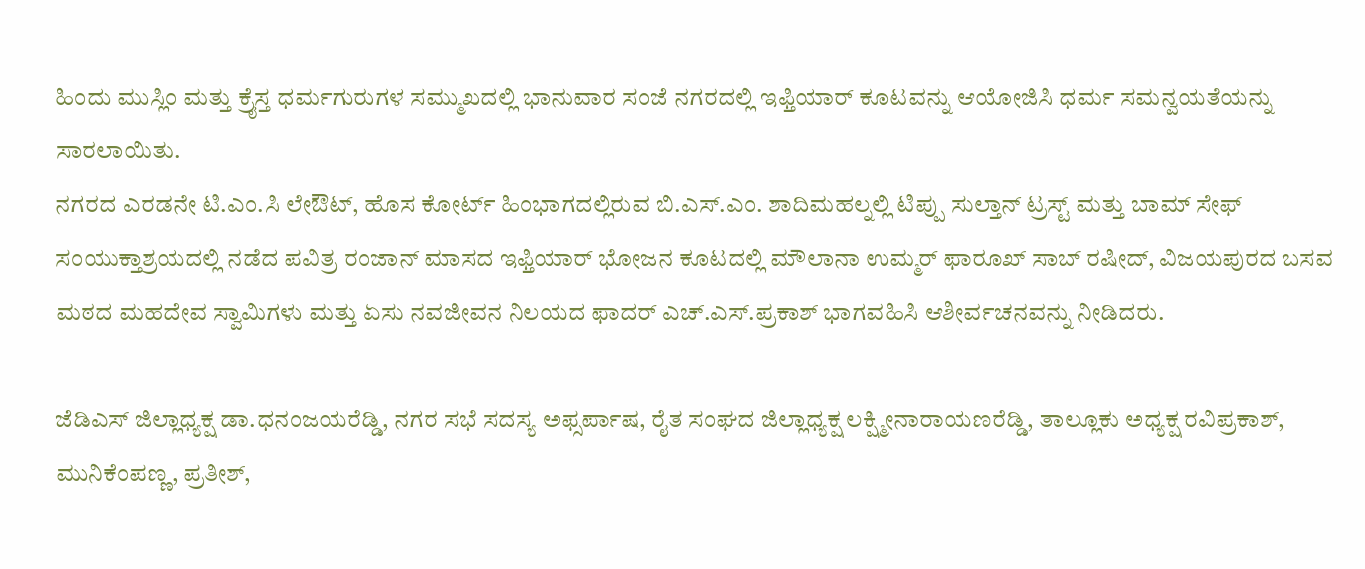ಹಿಂದು ಮುಸ್ಲಿಂ ಮತ್ತು ಕ್ರೈಸ್ತ ಧರ್ಮಗುರುಗಳ ಸಮ್ಮುಖದಲ್ಲಿ ಭಾನುವಾರ ಸಂಜೆ ನಗರದಲ್ಲಿ ಇಫ್ತಿಯಾರ್ ಕೂಟವನ್ನು ಆಯೋಜಿಸಿ ಧರ್ಮ ಸಮನ್ವಯತೆಯನ್ನು ಸಾರಲಾಯಿತು.
ನಗರದ ಎರಡನೇ ಟಿ.ಎಂ.ಸಿ ಲೇಔಟ್, ಹೊಸ ಕೋರ್ಟ್ ಹಿಂಭಾಗದಲ್ಲಿರುವ ಬಿ.ಎಸ್.ಎಂ. ಶಾದಿಮಹಲ್ನಲ್ಲಿ ಟಿಪ್ಪು ಸುಲ್ತಾನ್ ಟ್ರಸ್ಟ್ ಮತ್ತು ಬಾಮ್ ಸೇಫ್ ಸಂಯುಕ್ತಾಶ್ರಯದಲ್ಲಿ ನಡೆದ ಪವಿತ್ರ ರಂಜಾನ್ ಮಾಸದ ಇಫ್ತಿಯಾರ್ ಭೋಜನ ಕೂಟದಲ್ಲಿ ಮೌಲಾನಾ ಉಮ್ಮರ್ ಫಾರೂಖ್ ಸಾಬ್ ರಷೀದ್, ವಿಜಯಪುರದ ಬಸವ ಮಠದ ಮಹದೇವ ಸ್ವಾಮಿಗಳು ಮತ್ತು ಏಸು ನವಜೀವನ ನಿಲಯದ ಫಾದರ್ ಎಚ್.ಎಸ್.ಪ್ರಕಾಶ್ ಭಾಗವಹಿಸಿ ಆಶೀರ್ವಚನವನ್ನು ನೀಡಿದರು.

ಜೆಡಿಎಸ್ ಜಿಲ್ಲಾಧ್ಯಕ್ಷ ಡಾ.ಧನಂಜಯರೆಡ್ಡಿ, ನಗರ ಸಭೆ ಸದಸ್ಯ ಅಫ್ಸರ್ಪಾಷ, ರೈತ ಸಂಘದ ಜಿಲ್ಲಾಧ್ಯಕ್ಷ ಲಕ್ಷ್ಮೀನಾರಾಯಣರೆಡ್ಡಿ, ತಾಲ್ಲೂಕು ಅಧ್ಯಕ್ಷ ರವಿಪ್ರಕಾಶ್, ಮುನಿಕೆಂಪಣ್ಣ, ಪ್ರತೀಶ್,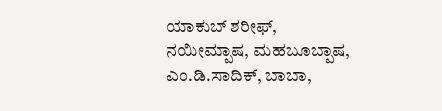ಯಾಕುಬ್ ಶರೀಫ್, ನಯೀಮ್ಪಾಷ, ಮಹಬೂಬ್ಪಾಷ, ಎಂ.ಡಿ.ಸಾದಿಕ್, ಬಾಬಾ,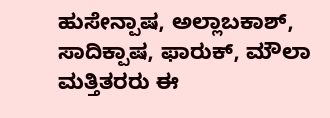ಹುಸೇನ್ಪಾಷ, ಅಲ್ಲಾಬಕಾಶ್, ಸಾದಿಕ್ಪಾಷ, ಫಾರುಕ್, ಮೌಲಾ ಮತ್ತಿತರರು ಈ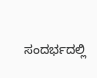ಸಂದರ್ಭದಲ್ಲಿ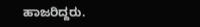ಹಾಜರಿದ್ದರು.